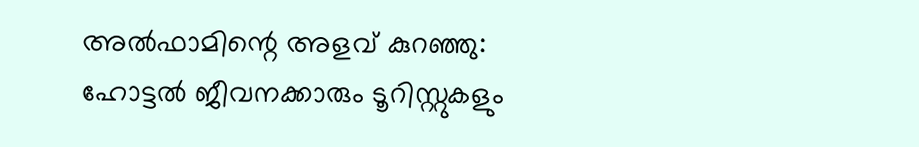അൽഫാമിന്റെ അളവ് കുറഞ്ഞു: ഹോട്ടൽ ജീവനക്കാരും ടൂറിസ്റ്റുകളും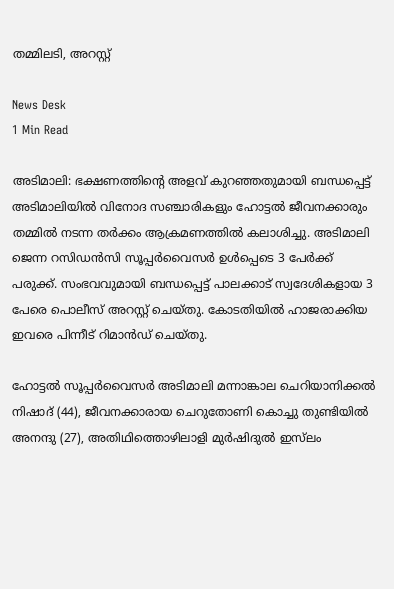തമ്മിലടി, അറസ്റ്റ്

News Desk
1 Min Read

അടിമാലി: ഭക്ഷണത്തിന്റെ അളവ് കുറഞ്ഞതുമായി ബന്ധപ്പെട്ട് അടിമാലിയിൽ വിനോദ സഞ്ചാരികളും ഹോട്ടൽ ജീവനക്കാരും തമ്മിൽ നടന്ന തർക്കം ആക്രമണത്തിൽ കലാശിച്ചു. അടിമാലി ജെന്ന റസിഡൻസി സൂപ്പർവൈസർ ഉൾപ്പെടെ 3 പേർക്ക് പരുക്ക്. സംഭവവുമായി ബന്ധപ്പെട്ട് പാലക്കാട് സ്വദേശികളായ 3 പേരെ പൊലീസ് അറസ്റ്റ് ചെയ്തു. കോടതിയിൽ ഹാജരാക്കിയ ഇവരെ പിന്നീട് റിമാൻഡ് ചെയ്തു.

ഹോട്ടൽ സൂപ്പർവൈസർ അടിമാലി മന്നാങ്കാല ചെറിയാനിക്കൽ നിഷാദ് (44), ജീവനക്കാരായ ചെറുതോണി കൊച്ചു തുണ്ടിയിൽ അനന്ദു (27), അതിഥിത്തൊഴിലാളി മുർഷിദുൽ ഇസ്‌ലം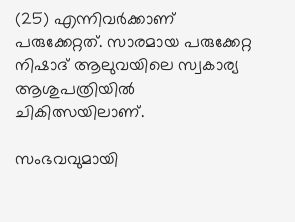(25) എന്നിവർക്കാണ് പരുക്കേറ്റത്. സാരമായ പരുക്കേറ്റ നിഷാദ് ആലുവയിലെ സ്വകാര്യ ആശുപത്രിയിൽ ചികിത്സയിലാണ്.

സംഭവവുമായി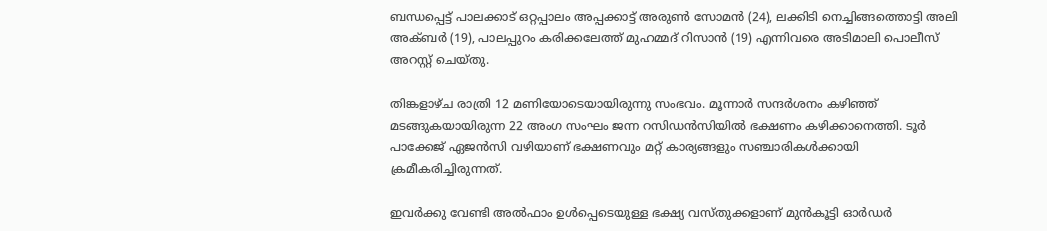ബന്ധപ്പെട്ട് പാലക്കാട് ഒറ്റപ്പാലം അപ്പക്കാട്ട് അരുൺ സോമൻ (24), ലക്കിടി നെച്ചിങ്ങത്തൊട്ടി അലി അക്‌ബർ (19), പാലപ്പുറം കരിക്കലേത്ത് മുഹമ്മദ് റിസാൻ (19) എന്നിവരെ അടിമാലി പൊലീസ് അറസ്റ്റ് ചെയ്തു.

തിങ്കളാഴ്ച രാത്രി 12 മണിയോടെയായിരുന്നു സംഭവം. മൂന്നാർ സന്ദർശനം കഴിഞ്ഞ് മടങ്ങുകയായിരുന്ന 22 അംഗ സംഘം ജന്ന റസിഡൻസിയിൽ ഭക്ഷണം കഴിക്കാനെത്തി. ടൂർ പാക്കേജ് ഏജൻസി വഴിയാണ് ഭക്ഷണവും മറ്റ് കാര്യങ്ങളും സഞ്ചാരികൾക്കായി ക്രമീകരിച്ചിരുന്നത്.

ഇവർക്കു വേണ്ടി അൽഫാം ഉൾപ്പെടെയുള്ള ഭക്ഷ്യ വസ്തുക്കളാണ് മുൻകൂട്ടി ഓർഡർ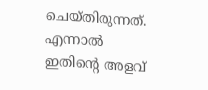ചെയ്തിരുന്നത്. എന്നാൽ ഇതിന്റെ അളവ്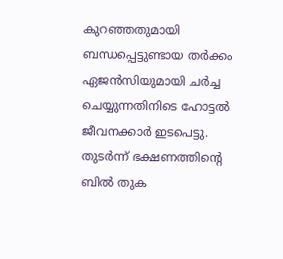കുറഞ്ഞതുമായി ബന്ധപ്പെട്ടുണ്ടായ തർക്കം ഏജൻസിയുമായി ചർച്ച ചെയ്യുന്നതിനിടെ ഹോട്ടൽ ജീവനക്കാർ ഇടപെട്ടു. തുടർന്ന് ഭക്ഷണത്തിന്റെ ബിൽ തുക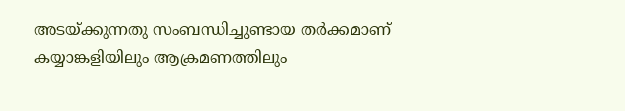അടയ്ക്കുന്നതു സംബന്ധിച്ചുണ്ടായ തർക്കമാണ് കയ്യാങ്കളിയിലും ആക്രമണത്തിലും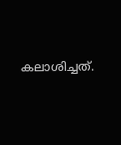കലാശിച്ചത്.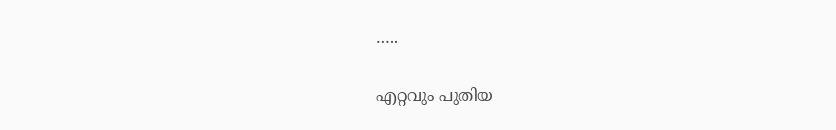…..

എറ്റവും പുതിയ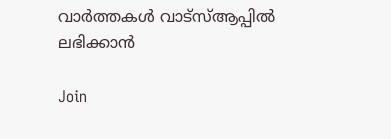വാർത്തകൾ വാട്സ്ആപ്പിൽ ലഭിക്കാൻ

Join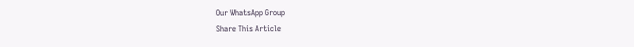Our WhatsApp Group
Share This Article